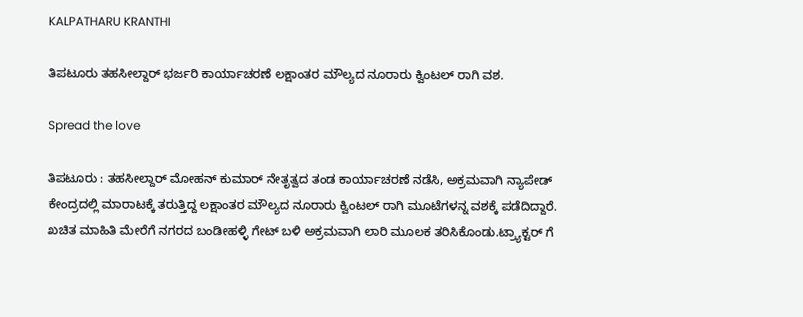KALPATHARU KRANTHI

ತಿಪಟೂರು ತಹಸೀಲ್ದಾರ್ ಭರ್ಜರಿ ಕಾರ್ಯಾಚರಣೆ ಲಕ್ಷಾಂತರ ಮೌಲ್ಯದ ನೂರಾರು ಕ್ವಿಂಟಲ್ ರಾಗಿ ವಶ.

Spread the love

ತಿಪಟೂರು : ತಹಸೀಲ್ದಾರ್ ಮೋಹನ್ ಕುಮಾರ್ ನೇತೃತ್ವದ ತಂಡ ಕಾರ್ಯಾಚರಣೆ ನಡೆಸಿ, ಅಕ್ರಮವಾಗಿ ನ್ಯಾಪೇಡ್ ಕೇಂದ್ರದಲ್ಲಿ ಮಾರಾಟಕ್ಕೆ ತರುತ್ತಿದ್ದ ಲಕ್ಷಾಂತರ ಮೌಲ್ಯದ ನೂರಾರು ಕ್ವಿಂಟಲ್ ರಾಗಿ ಮೂಟೆಗಳನ್ನ ವಶಕ್ಕೆ ಪಡೆದಿದ್ದಾರೆ.
ಖಚಿತ ಮಾಹಿತಿ ಮೇರೆಗೆ ನಗರದ ಬಂಡೀಹಳ್ಳಿ ಗೇಟ್ ಬಳಿ ಅಕ್ರಮವಾಗಿ ಲಾರಿ ಮೂಲಕ ತರಿಸಿಕೊಂಡು.ಟ್ರ್ಯಾಕ್ಟರ್ ಗೆ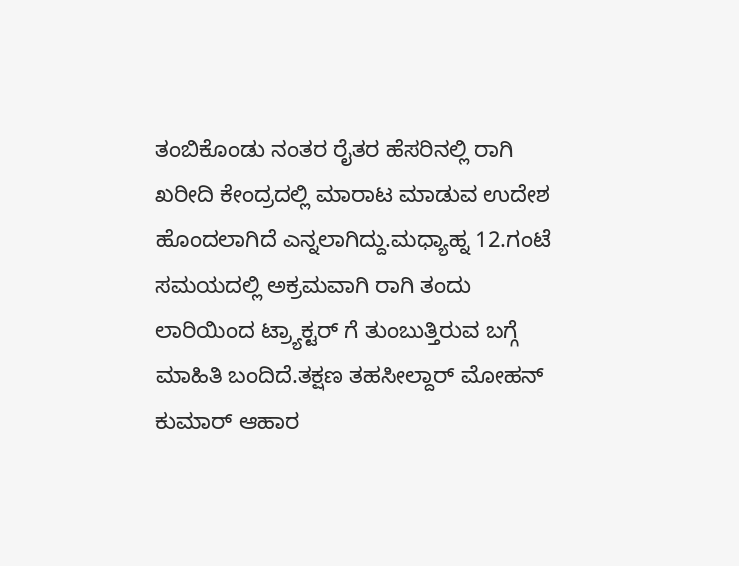ತಂಬಿಕೊಂಡು ನಂತರ ರೈತರ ಹೆಸರಿನಲ್ಲಿ ರಾಗಿ ಖರೀದಿ ಕೇಂದ್ರದಲ್ಲಿ ಮಾರಾಟ ಮಾಡುವ ಉದೇಶ ಹೊಂದಲಾಗಿದೆ ಎನ್ನಲಾಗಿದ್ದು.ಮಧ್ಯಾಹ್ನ 12.ಗಂಟೆ ಸಮಯದಲ್ಲಿ ಅಕ್ರಮವಾಗಿ ರಾಗಿ ತಂದು ಲಾರಿಯಿಂದ ಟ್ರ್ಯಾಕ್ಟರ್ ಗೆ ತುಂಬುತ್ತಿರುವ ಬಗ್ಗೆ ಮಾಹಿತಿ ಬಂದಿದೆ.ತಕ್ಷಣ ತಹಸೀಲ್ದಾರ್ ಮೋಹನ್ ಕುಮಾರ್ ಆಹಾರ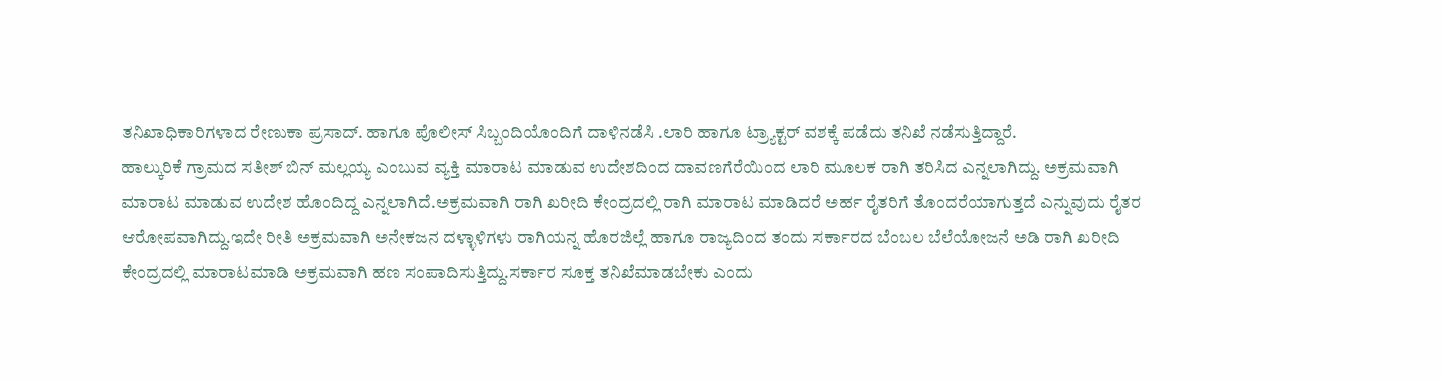ತನಿಖಾಧಿಕಾರಿಗಳಾದ ರೇಣುಕಾ ಪ್ರಸಾದ್. ಹಾಗೂ ಪೊಲೀಸ್ ಸಿಬ್ಬಂದಿಯೊಂದಿಗೆ ದಾಳಿನಡೆಸಿ .ಲಾರಿ ಹಾಗೂ ಟ್ರ್ಯಾಕ್ಟರ್ ವಶಕ್ಕೆ ಪಡೆದು ತನಿಖೆ ನಡೆಸುತ್ತಿದ್ದಾರೆ.
ಹಾಲ್ಕುರಿಕೆ ಗ್ರಾಮದ ಸತೀಶ್ ಬಿನ್ ಮಲ್ಲಯ್ಯ ಎಂಬುವ ವ್ಯಕ್ತಿ ಮಾರಾಟ ಮಾಡುವ ಉದೇಶದಿಂದ ದಾವಣಗೆರೆಯಿಂದ ಲಾರಿ ಮೂಲಕ ರಾಗಿ ತರಿಸಿದ ಎನ್ನಲಾಗಿದ್ದು. ಅಕ್ರಮವಾಗಿ ಮಾರಾಟ ಮಾಡುವ ಉದೇಶ ಹೊಂದಿದ್ದ ಎನ್ನಲಾಗಿದೆ.ಅಕ್ರಮವಾಗಿ ರಾಗಿ ಖರೀದಿ ಕೇಂದ್ರದಲ್ಲಿ ರಾಗಿ ಮಾರಾಟ ಮಾಡಿದರೆ ಅರ್ಹ ರೈತರಿಗೆ ತೊಂದರೆಯಾಗುತ್ತದೆ ಎನ್ನುವುದು ರೈತರ ಆರೋಪವಾಗಿದ್ದು.ಇದೇ ರೀತಿ ಅಕ್ರಮವಾಗಿ ಅನೇಕಜನ ದಳ್ಳಾಳಿಗಳು ರಾಗಿಯನ್ನ ಹೊರಜಿಲ್ಲೆ ಹಾಗೂ ರಾಜ್ಯದಿಂದ ತಂದು ಸರ್ಕಾರದ ಬೆಂಬಲ ಬೆಲೆಯೋಜನೆ ಅಡಿ ರಾಗಿ ಖರೀದಿ ಕೇಂದ್ರದಲ್ಲಿ ಮಾರಾಟಮಾಡಿ ಅಕ್ರಮವಾಗಿ ಹಣ ಸಂಪಾದಿಸುತ್ತಿದ್ದು.ಸರ್ಕಾರ ಸೂಕ್ತ ತನಿಖೆಮಾಡಬೇಕು ಎಂದು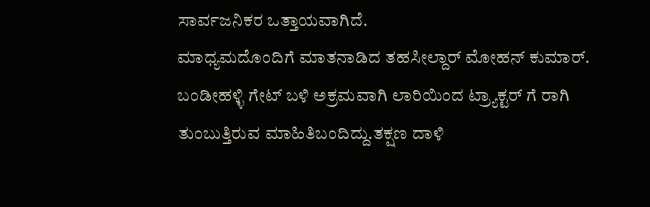ಸಾರ್ವಜನಿಕರ ಒತ್ತಾಯವಾಗಿದೆ.
ಮಾಧ್ಯಮದೊಂದಿಗೆ ಮಾತನಾಡಿದ ತಹಸೀಲ್ದಾರ್ ಮೋಹನ್ ಕುಮಾರ್. ಬಂಡೀಹಳ್ಳಿ ಗೇಟ್ ಬಳಿ ಅಕ್ರಮವಾಗಿ ಲಾರಿಯಿಂದ ಟ್ರ್ಯಾಕ್ಟರ್ ಗೆ ರಾಗಿ ತುಂಬುತ್ತಿರುವ ಮಾಹಿತಿಬಂದಿದ್ದು.ತಕ್ಷಣ ದಾಳಿ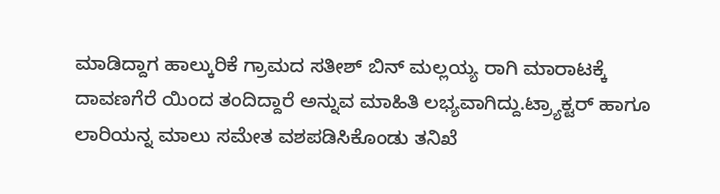ಮಾಡಿದ್ದಾಗ ಹಾಲ್ಕುರಿಕೆ ಗ್ರಾಮದ ಸತೀಶ್ ಬಿನ್ ಮಲ್ಲಯ್ಯ ರಾಗಿ ಮಾರಾಟಕ್ಕೆ ದಾವಣಗೆರೆ ಯಿಂದ ತಂದಿದ್ದಾರೆ ಅನ್ನುವ ಮಾಹಿತಿ ಲಭ್ಯವಾಗಿದ್ದು.ಟ್ರ್ಯಾಕ್ಟರ್ ಹಾಗೂ ಲಾರಿಯನ್ನ ಮಾಲು ಸಮೇತ ವಶಪಡಿಸಿಕೊಂಡು ತನಿಖೆ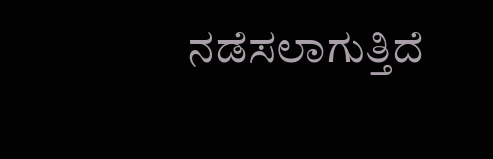ನಡೆಸಲಾಗುತ್ತಿದೆ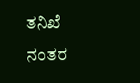ತನಿಖೆ ನಂತರ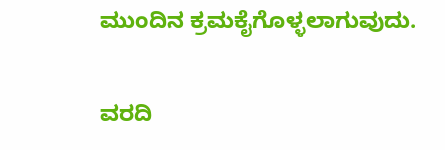ಮುಂದಿನ ಕ್ರಮಕೈಗೊಳ್ಳಲಾಗುವುದು.

ವರದಿ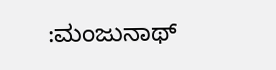:ಮಂಜುನಾಥ್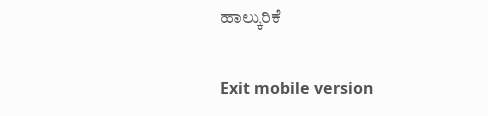ಹಾಲ್ಕುರಿಕೆ

Exit mobile version